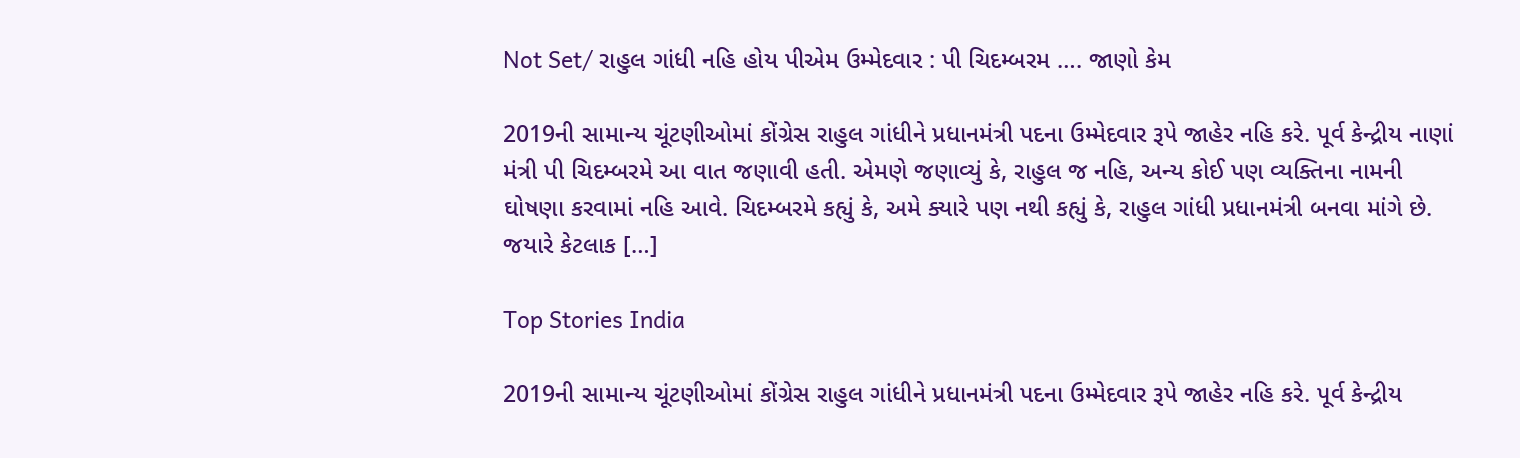Not Set/ રાહુલ ગાંધી નહિ હોય પીએમ ઉમ્મેદવાર : પી ચિદમ્બરમ …. જાણો કેમ

2019ની સામાન્ય ચૂંટણીઓમાં કોંગ્રેસ રાહુલ ગાંધીને પ્રધાનમંત્રી પદના ઉમ્મેદવાર રૂપે જાહેર નહિ કરે. પૂર્વ કેન્દ્રીય નાણાં મંત્રી પી ચિદમ્બરમે આ વાત જણાવી હતી. એમણે જણાવ્યું કે, રાહુલ જ નહિ, અન્ય કોઈ પણ વ્યક્તિના નામની ઘોષણા કરવામાં નહિ આવે. ચિદમ્બરમે કહ્યું કે, અમે ક્યારે પણ નથી કહ્યું કે, રાહુલ ગાંધી પ્રધાનમંત્રી બનવા માંગે છે. જયારે કેટલાક […]

Top Stories India

2019ની સામાન્ય ચૂંટણીઓમાં કોંગ્રેસ રાહુલ ગાંધીને પ્રધાનમંત્રી પદના ઉમ્મેદવાર રૂપે જાહેર નહિ કરે. પૂર્વ કેન્દ્રીય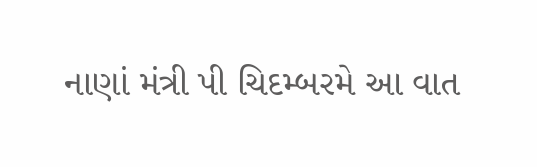નાણાં મંત્રી પી ચિદમ્બરમે આ વાત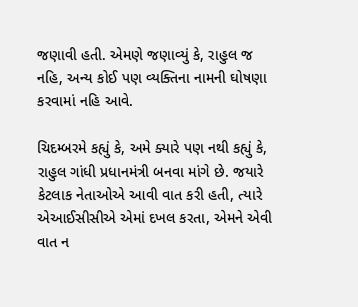જણાવી હતી. એમણે જણાવ્યું કે, રાહુલ જ નહિ, અન્ય કોઈ પણ વ્યક્તિના નામની ઘોષણા કરવામાં નહિ આવે.

ચિદમ્બરમે કહ્યું કે, અમે ક્યારે પણ નથી કહ્યું કે, રાહુલ ગાંધી પ્રધાનમંત્રી બનવા માંગે છે. જયારે કેટલાક નેતાઓએ આવી વાત કરી હતી, ત્યારે એઆઈસીસીએ એમાં દખલ કરતા, એમને એવી વાત ન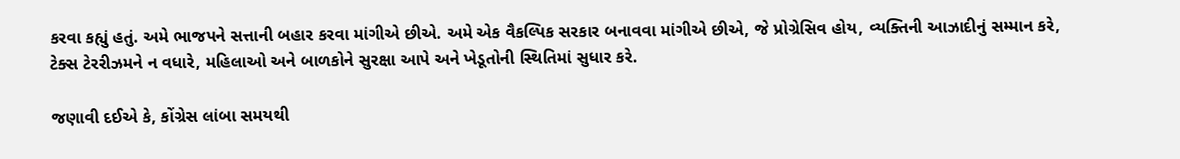કરવા કહ્યું હતું. અમે ભાજપને સત્તાની બહાર કરવા માંગીએ છીએ. અમે એક વૈકલ્પિક સરકાર બનાવવા માંગીએ છીએ, જે પ્રોગ્રેસિવ હોય, વ્યક્તિની આઝાદીનું સમ્માન કરે, ટેક્સ ટેરરીઝમને ન વધારે, મહિલાઓ અને બાળકોને સુરક્ષા આપે અને ખેડૂતોની સ્થિતિમાં સુધાર કરે.

જણાવી દઈએ કે, કોંગ્રેસ લાંબા સમયથી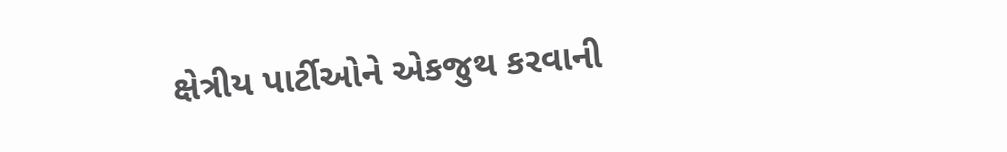ક્ષેત્રીય પાર્ટીઓને એકજુથ કરવાની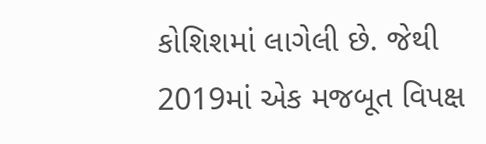કોશિશમાં લાગેલી છે. જેથી 2019માં એક મજબૂત વિપક્ષ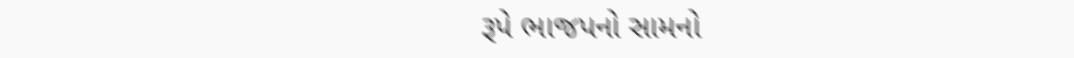રૂપે ભાજપનો સામનો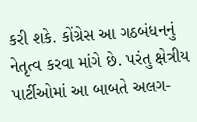કરી શકે. કોંગ્રેસ આ ગઠબંધનનું નેતૃત્વ કરવા માંગે છે. પરંતુ ક્ષેત્રીય પાર્ટીઓમાં આ બાબતે અલગ-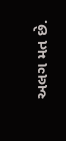અલગ મત છે.